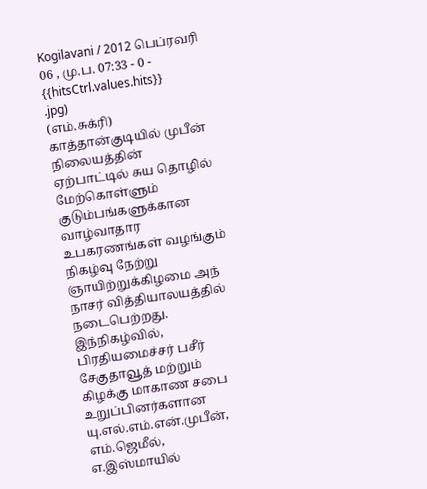Kogilavani / 2012 பெப்ரவரி 06 , மு.ப. 07:33 - 0 - {{hitsCtrl.values.hits}}
.jpg)
(எம்.சுக்ரி)
காத்தான்குடியில் முபீன் நிலையத்தின் ஏற்பாட்டில் சுய தொழில் மேற்கொள்ளும் குடும்பங்களுக்கான வாழ்வாதார உபகரணங்கள் வழங்கும் நிகழ்வு நேற்று ஞாயிற்றுக்கிழமை அந் நாசர் வித்தியாலயத்தில் நடைபெற்றது.
இந்நிகழ்வில், பிரதியமைச்சர் பசீர் சேகுதாவூத் மற்றும் கிழக்கு மாகாண சபை உறுப்பினர்களான யு.எல்.எம்.என்.முபீன், எம்.ஜெமீல், எ.இஸ்மாயில்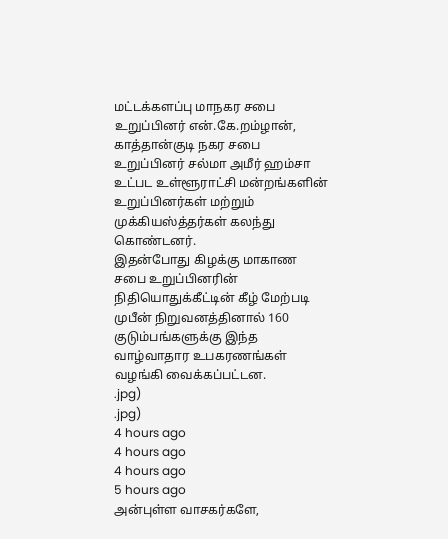மட்டக்களப்பு மாநகர சபை உறுப்பினர் என்.கே.றம்ழான், காத்தான்குடி நகர சபை உறுப்பினர் சல்மா அமீர் ஹம்சா உட்பட உள்ளூராட்சி மன்றங்களின் உறுப்பினர்கள் மற்றும் முக்கியஸ்த்தர்கள் கலந்து கொண்டனர்.
இதன்போது கிழக்கு மாகாண சபை உறுப்பினரின் நிதியொதுக்கீட்டின் கீழ் மேற்படி முபீன் நிறுவனத்தினால் 160 குடும்பங்களுக்கு இந்த வாழ்வாதார உபகரணங்கள் வழங்கி வைக்கப்பட்டன.
.jpg)
.jpg)
4 hours ago
4 hours ago
4 hours ago
5 hours ago
அன்புள்ள வாசகர்களே,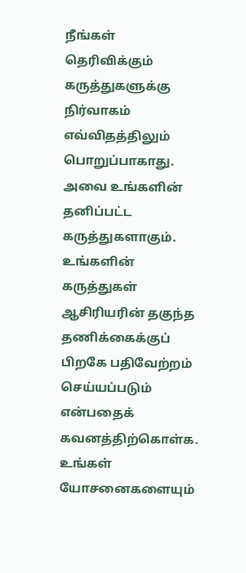நீங்கள் தெரிவிக்கும் கருத்துகளுக்கு நிர்வாகம் எவ்விதத்திலும் பொறுப்பாகாது. அவை உங்களின் தனிப்பட்ட கருத்துகளாகும். உங்களின் கருத்துகள் ஆசிரியரின் தகுந்த தணிக்கைக்குப் பிறகே பதிவேற்றம் செய்யப்படும் என்பதைக் கவனத்திற்கொள்க. உங்கள் யோசனைகளையும்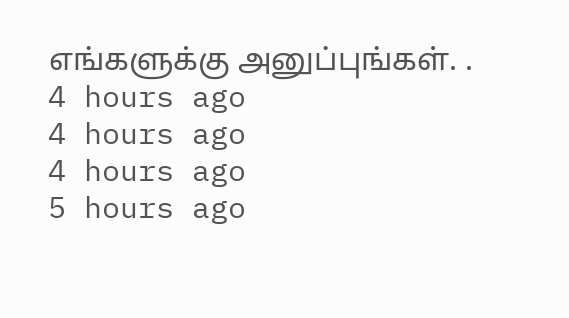எங்களுக்கு அனுப்புங்கள். .
4 hours ago
4 hours ago
4 hours ago
5 hours ago